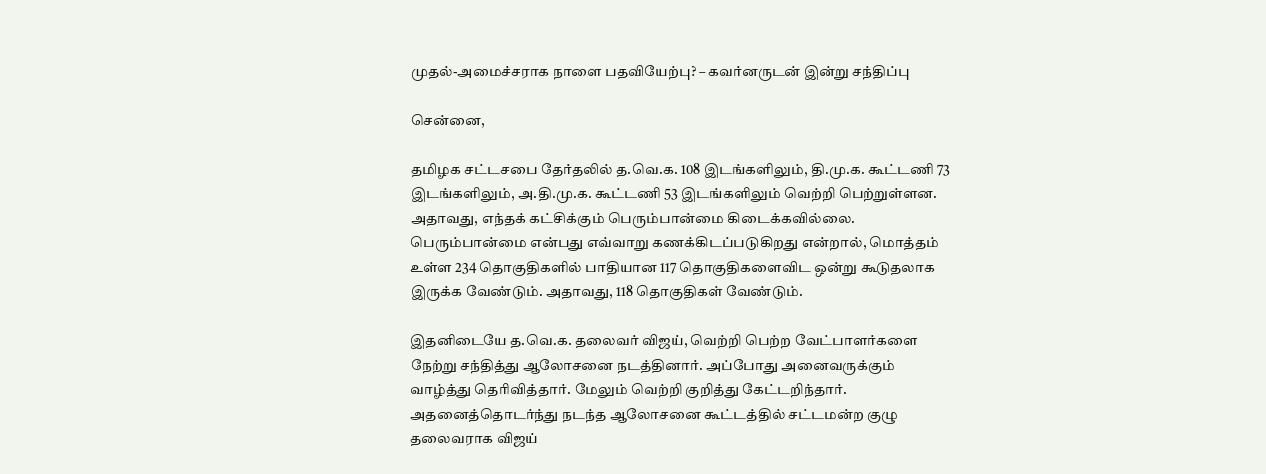முதல்-அமைச்சராக நாளை பதவியேற்பு? – கவர்னருடன் இன்று சந்திப்பு

சென்னை,

தமிழக சட்டசபை தேர்தலில் த.வெ.க. 108 இடங்களிலும், தி.மு.க. கூட்டணி 73 இடங்களிலும், அ.தி.மு.க. கூட்டணி 53 இடங்களிலும் வெற்றி பெற்றுள்ளன. அதாவது, எந்தக் கட்சிக்கும் பெரும்பான்மை கிடைக்கவில்லை. பெரும்பான்மை என்பது எவ்வாறு கணக்கிடப்படுகிறது என்றால், மொத்தம் உள்ள 234 தொகுதிகளில் பாதியான 117 தொகுதிகளைவிட ஒன்று கூடுதலாக இருக்க வேண்டும். அதாவது, 118 தொகுதிகள் வேண்டும்.

இதனிடையே த.வெ.க. தலைவர் விஜய், வெற்றி பெற்ற வேட்பாளர்களை நேற்று சந்தித்து ஆலோசனை நடத்தினார். அப்போது அனைவருக்கும் வாழ்த்து தெரிவித்தார். மேலும் வெற்றி குறித்து கேட்டறிந்தார். அதனைத்தொடர்ந்து நடந்த ஆலோசனை கூட்டத்தில் சட்டமன்ற குழு தலைவராக விஜய்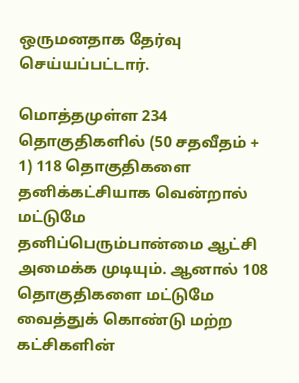ஒருமனதாக தேர்வு செய்யப்பட்டார்.

மொத்தமுள்ள 234 தொகுதிகளில் (50 சதவீதம் + 1) 118 தொகுதிகளை தனிக்கட்சியாக வென்றால் மட்டுமே தனிப்பெரும்பான்மை ஆட்சி அமைக்க முடியும். ஆனால் 108 தொகுதிகளை மட்டுமே வைத்துக் கொண்டு மற்ற கட்சிகளின்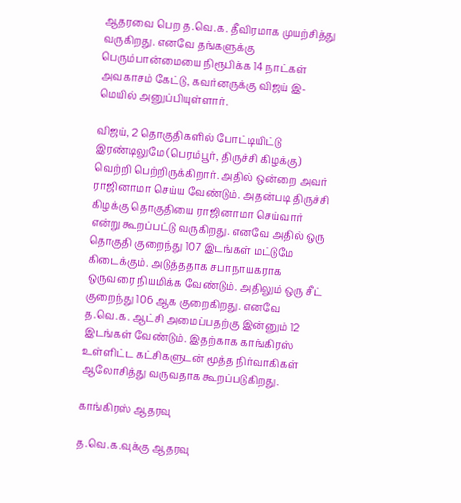ஆதரவை பெற த.வெ.க. தீவிரமாக முயற்சித்து வருகிறது. எனவே தங்களுக்கு பெரும்பான்மையை நிரூபிக்க 14 நாட்கள் அவகாசம் கேட்டு, கவர்னருக்கு விஜய் இ-மெயில் அனுப்பியுள்ளார்.

விஜய், 2 தொகுதிகளில் போட்டியிட்டு இரண்டிலுமே (பெரம்பூர், திருச்சி கிழக்கு) வெற்றி பெற்றிருக்கிறார். அதில் ஒன்றை அவர் ராஜினாமா செய்ய வேண்டும். அதன்படி திருச்சி கிழக்கு தொகுதியை ராஜினாமா செய்வார் என்று கூறப்பட்டு வருகிறது. எனவே அதில் ஒரு தொகுதி குறைந்து 107 இடங்கள் மட்டுமே கிடைக்கும். அடுத்ததாக சபாநாயகராக ஒருவரை நியமிக்க வேண்டும். அதிலும் ஒரு சீட் குறைந்து 106 ஆக குறைகிறது. எனவே த.வெ.க. ஆட்சி அமைப்பதற்கு இன்னும் 12 இடங்கள் வேண்டும். இதற்காக காங்கிரஸ் உள்ளிட்ட கட்சிகளுடன் மூத்த நிர்வாகிகள் ஆலோசித்து வருவதாக கூறப்படுகிறது.

காங்கிரஸ் ஆதரவு

த.வெ.க.வுக்கு ஆதரவு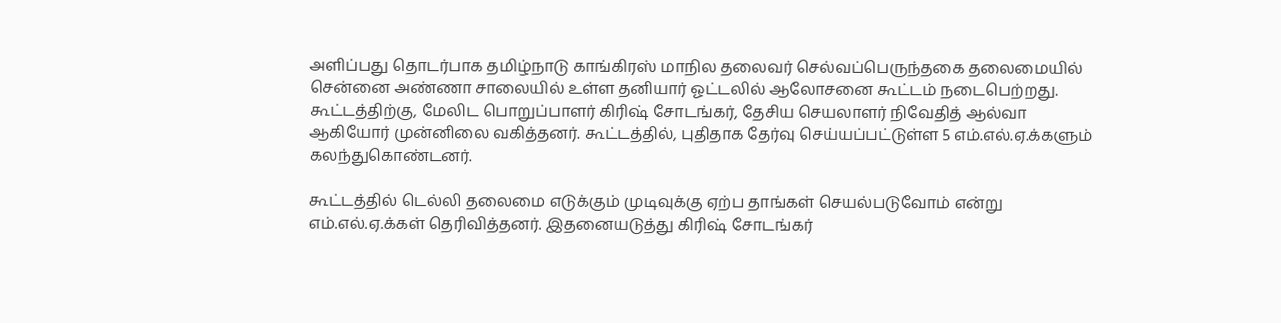அளிப்பது தொடர்பாக தமிழ்நாடு காங்கிரஸ் மாநில தலைவர் செல்வப்பெருந்தகை தலைமையில் சென்னை அண்ணா சாலையில் உள்ள தனியார் ஓட்டலில் ஆலோசனை கூட்டம் நடைபெற்றது. கூட்டத்திற்கு, மேலிட பொறுப்பாளர் கிரிஷ் சோடங்கர், தேசிய செயலாளர் நிவேதித் ஆல்வா ஆகியோர் முன்னிலை வகித்தனர். கூட்டத்தில், புதிதாக தேர்வு செய்யப்பட்டுள்ள 5 எம்.எல்.ஏ.க்களும் கலந்துகொண்டனர்.

கூட்டத்தில் டெல்லி தலைமை எடுக்கும் முடிவுக்கு ஏற்ப தாங்கள் செயல்படுவோம் என்று எம்.எல்.ஏ.க்கள் தெரிவித்தனர். இதனையடுத்து கிரிஷ் சோடங்கர்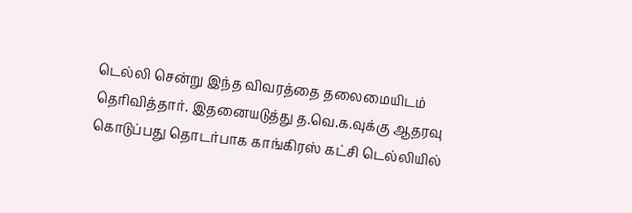டெல்லி சென்று இந்த விவரத்தை தலைமையிடம் தெரிவித்தார். இதனையடுத்து த.வெ.க.வுக்கு ஆதரவு கொடுப்பது தொடர்பாக காங்கிரஸ் கட்சி டெல்லியில்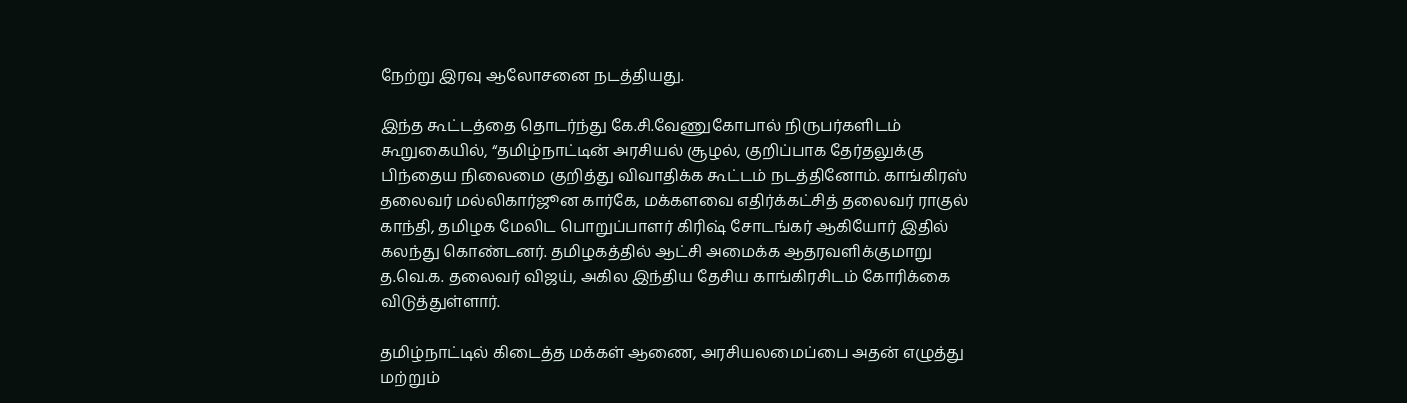நேற்று இரவு ஆலோசனை நடத்தியது.

இந்த கூட்டத்தை தொடர்ந்து கே.சி.வேணுகோபால் நிருபர்களிடம் கூறுகையில், “தமிழ்நாட்டின் அரசியல் சூழல், குறிப்பாக தேர்தலுக்கு பிந்தைய நிலைமை குறித்து விவாதிக்க கூட்டம் நடத்தினோம். காங்கிரஸ் தலைவர் மல்லிகார்ஜூன கார்கே, மக்களவை எதிர்க்கட்சித் தலைவர் ராகுல் காந்தி, தமிழக மேலிட பொறுப்பாளர் கிரிஷ் சோடங்கர் ஆகியோர் இதில் கலந்து கொண்டனர். தமிழகத்தில் ஆட்சி அமைக்க ஆதரவளிக்குமாறு த.வெ.க. தலைவர் விஜய், அகில இந்திய தேசிய காங்கிரசிடம் கோரிக்கை விடுத்துள்ளார்.

தமிழ்நாட்டில் கிடைத்த மக்கள் ஆணை, அரசியலமைப்பை அதன் எழுத்து மற்றும்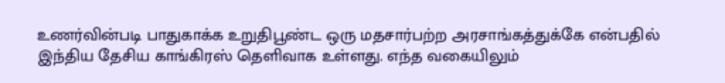உணர்வின்படி பாதுகாக்க உறுதிபூண்ட ஒரு மதசார்பற்ற அரசாங்கத்துக்கே என்பதில் இந்திய தேசிய காங்கிரஸ் தெளிவாக உள்ளது. எந்த வகையிலும்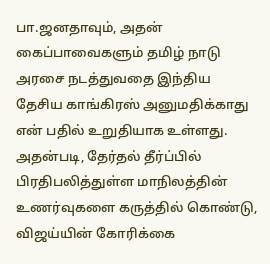பா.ஜனதாவும், அதன் கைப்பாவைகளும் தமிழ் நாடு அரசை நடத்துவதை இந்திய தேசிய காங்கிரஸ் அனுமதிக்காது என் பதில் உறுதியாக உள்ளது. அதன்படி, தேர்தல் தீர்ப்பில் பிரதிபலித்துள்ள மாநிலத்தின் உணர்வுகளை கருத்தில் கொண்டு, விஜய்யின் கோரிக்கை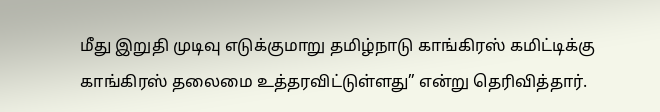மீது இறுதி முடிவு எடுக்குமாறு தமிழ்நாடு காங்கிரஸ் கமிட்டிக்கு காங்கிரஸ் தலைமை உத்தரவிட்டுள்ளது” என்று தெரிவித்தார்.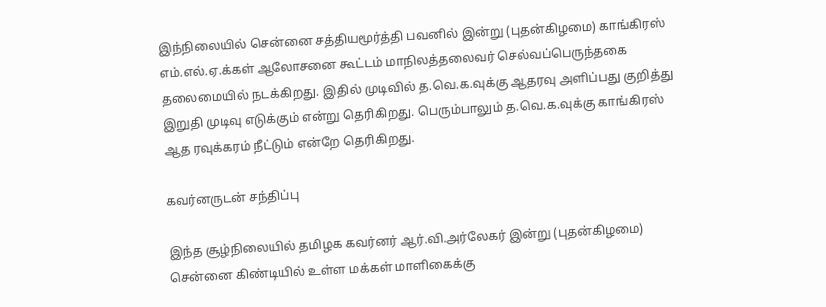இந்நிலையில் சென்னை சத்தியமூர்த்தி பவனில் இன்று (புதன்கிழமை) காங்கிரஸ் எம்.எல்.ஏ.க்கள் ஆலோசனை கூட்டம் மாநிலத்தலைவர் செல்வப்பெருந்தகை தலைமையில் நடக்கிறது. இதில் முடிவில் த.வெ.க.வுக்கு ஆதரவு அளிப்பது குறித்து இறுதி முடிவு எடுக்கும் என்று தெரிகிறது. பெரும்பாலும் த.வெ.க.வுக்கு காங்கிரஸ் ஆத ரவுக்கரம் நீட்டும் என்றே தெரிகிறது.

கவர்னருடன் சந்திப்பு

இந்த சூழ்நிலையில் தமிழக கவர்னர் ஆர்.வி.அர்லேகர் இன்று (புதன்கிழமை) சென்னை கிண்டியில் உள்ள மக்கள் மாளிகைக்கு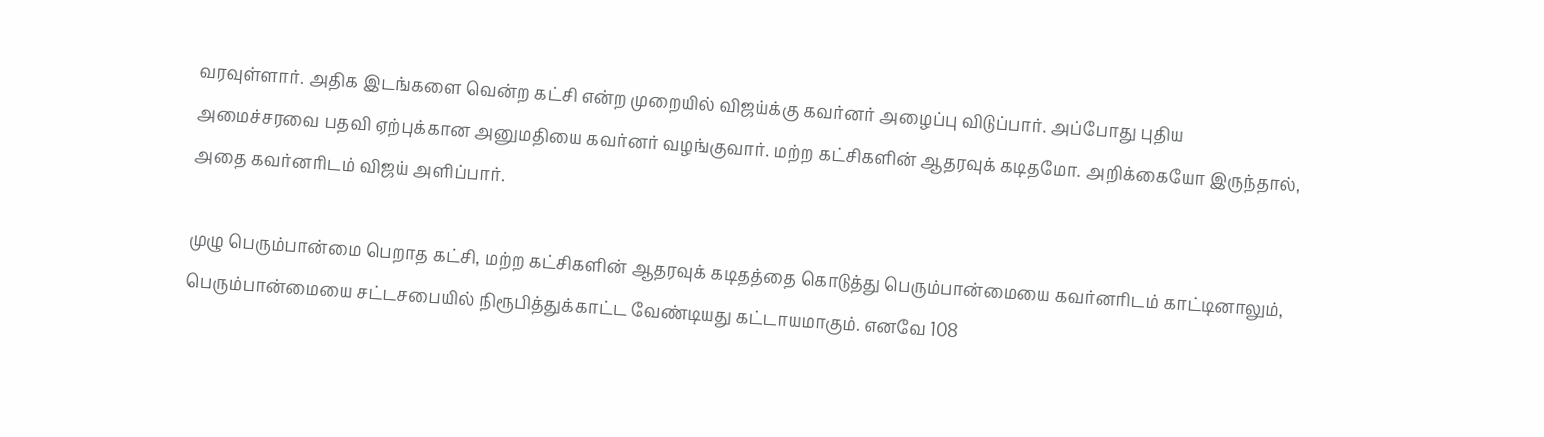வரவுள்ளார். அதிக இடங்களை வென்ற கட்சி என்ற முறையில் விஜய்க்கு கவர்னர் அழைப்பு விடுப்பார். அப்போது புதிய அமைச்சரவை பதவி ஏற்புக்கான அனுமதியை கவர்னர் வழங்குவார். மற்ற கட்சிகளின் ஆதரவுக் கடிதமோ. அறிக்கையோ இருந்தால், அதை கவர்னரிடம் விஜய் அளிப்பார்.

முழு பெரும்பான்மை பெறாத கட்சி, மற்ற கட்சிகளின் ஆதரவுக் கடிதத்தை கொடுத்து பெரும்பான்மையை கவர்னரிடம் காட்டினாலும், பெரும்பான்மையை சட்டசபையில் நிரூபித்துக்காட்ட வேண்டியது கட்டாயமாகும். எனவே 108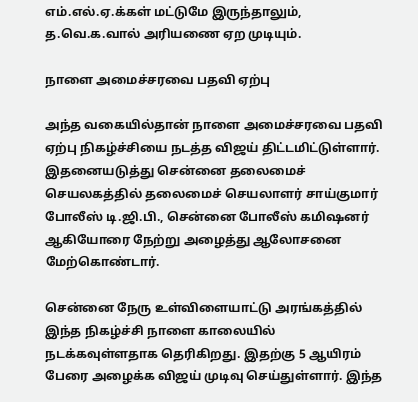எம்.எல்.ஏ.க்கள் மட்டுமே இருந்தாலும், த.வெ.க.வால் அரியணை ஏற முடியும்.

நாளை அமைச்சரவை பதவி ஏற்பு

அந்த வகையில்தான் நாளை அமைச்சரவை பதவி ஏற்பு நிகழ்ச்சியை நடத்த விஜய் திட்டமிட்டுள்ளார். இதனையடுத்து சென்னை தலைமைச் செயலகத்தில் தலைமைச் செயலாளர் சாய்குமார் போலீஸ் டி.ஜி.பி., சென்னை போலீஸ் கமிஷனர் ஆகியோரை நேற்று அழைத்து ஆலோசனை மேற்கொண்டார்.

சென்னை நேரு உள்விளையாட்டு அரங்கத்தில் இந்த நிகழ்ச்சி நாளை காலையில் நடக்கவுள்ளதாக தெரிகிறது. இதற்கு 5 ஆயிரம் பேரை அழைக்க விஜய் முடிவு செய்துள்ளார். இந்த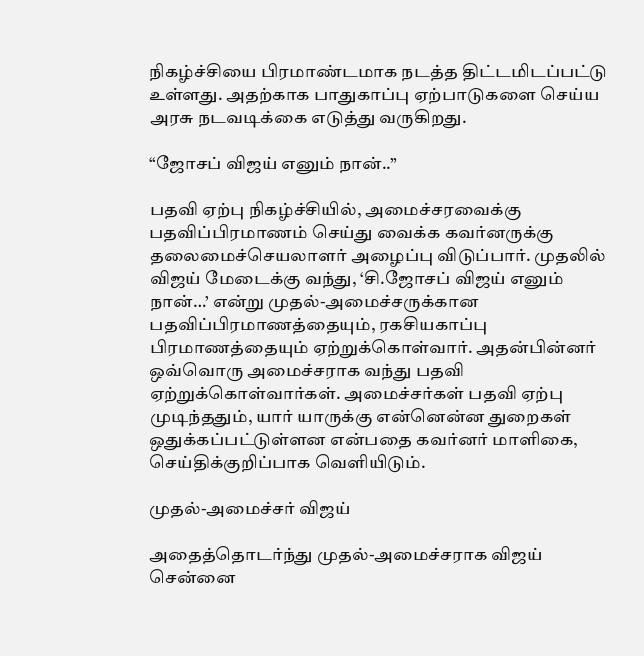நிகழ்ச்சியை பிரமாண்டமாக நடத்த திட்டமிடப்பட்டு உள்ளது. அதற்காக பாதுகாப்பு ஏற்பாடுகளை செய்ய அரசு நடவடிக்கை எடுத்து வருகிறது.

“ஜோசப் விஜய் எனும் நான்..”

பதவி ஏற்பு நிகழ்ச்சியில், அமைச்சரவைக்கு பதவிப்பிரமாணம் செய்து வைக்க கவர்னருக்கு தலைமைச்செயலாளர் அழைப்பு விடுப்பார். முதலில் விஜய் மேடைக்கு வந்து, ‘சி.ஜோசப் விஜய் எனும் நான்…’ என்று முதல்-அமைச்சருக்கான பதவிப்பிரமாணத்தையும், ரகசியகாப்பு பிரமாணத்தையும் ஏற்றுக்கொள்வார். அதன்பின்னர் ஒவ்வொரு அமைச்சராக வந்து பதவி ஏற்றுக்கொள்வார்கள். அமைச்சர்கள் பதவி ஏற்பு முடிந்ததும், யார் யாருக்கு என்னென்ன துறைகள் ஒதுக்கப்பட்டுள்ளன என்பதை கவர்னர் மாளிகை, செய்திக்குறிப்பாக வெளியிடும்.

முதல்-அமைச்சர் விஜய்

அதைத்தொடர்ந்து முதல்-அமைச்சராக விஜய் சென்னை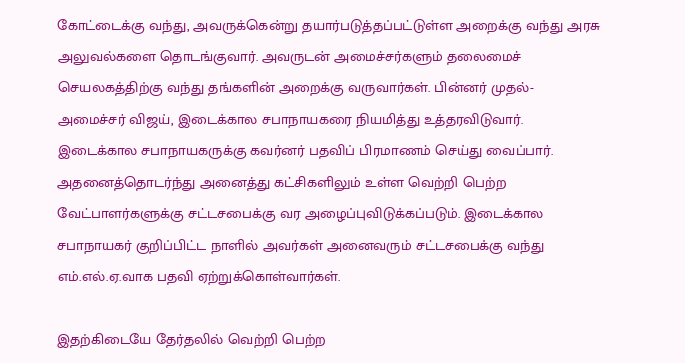கோட்டைக்கு வந்து, அவருக்கென்று தயார்படுத்தப்பட்டுள்ள அறைக்கு வந்து அரசு அலுவல்களை தொடங்குவார். அவருடன் அமைச்சர்களும் தலைமைச் செயலகத்திற்கு வந்து தங்களின் அறைக்கு வருவார்கள். பின்னர் முதல்-அமைச்சர் விஜய், இடைக்கால சபாநாயகரை நியமித்து உத்தரவிடுவார். இடைக்கால சபாநாயகருக்கு கவர்னர் பதவிப் பிரமாணம் செய்து வைப்பார். அதனைத்தொடர்ந்து அனைத்து கட்சிகளிலும் உள்ள வெற்றி பெற்ற வேட்பாளர்களுக்கு சட்டசபைக்கு வர அழைப்புவிடுக்கப்படும். இடைக்கால சபாநாயகர் குறிப்பிட்ட நாளில் அவர்கள் அனைவரும் சட்டசபைக்கு வந்து எம்.எல்.ஏ.வாக பதவி ஏற்றுக்கொள்வார்கள்.

இதற்கிடையே தேர்தலில் வெற்றி பெற்ற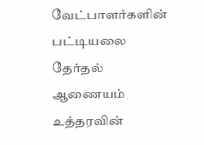வேட்பாளர்களின் பட்டியலை தேர்தல் ஆணையம் உத்தரவின்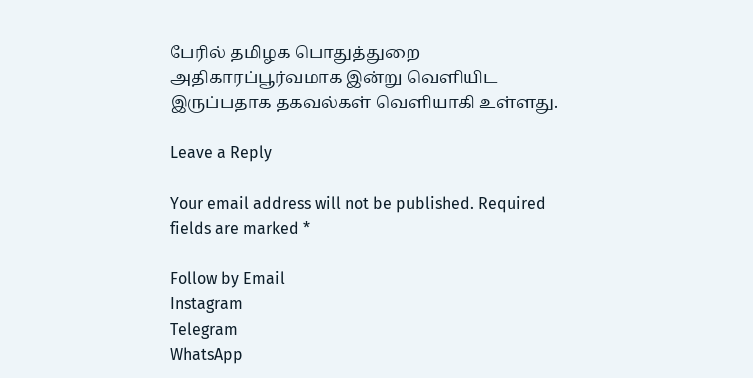பேரில் தமிழக பொதுத்துறை அதிகாரப்பூர்வமாக இன்று வெளியிட இருப்பதாக தகவல்கள் வெளியாகி உள்ளது.

Leave a Reply

Your email address will not be published. Required fields are marked *

Follow by Email
Instagram
Telegram
WhatsApp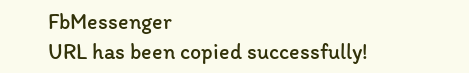FbMessenger
URL has been copied successfully!